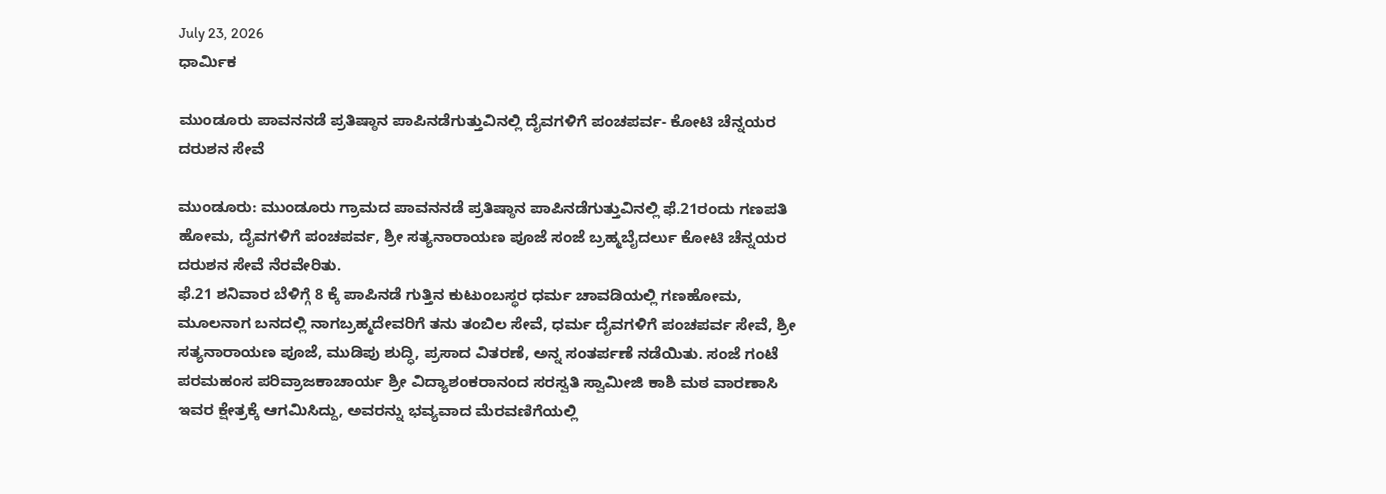July 23, 2026
ಧಾರ್ಮಿಕ

ಮುಂಡೂರು ಪಾವನನಡೆ ಪ್ರತಿಷ್ಠಾನ ಪಾಪಿನಡೆಗುತ್ತುವಿನಲ್ಲಿ ದೈವಗಳಿಗೆ ಪಂಚಪರ್ವ- ಕೋಟಿ ಚೆನ್ನಯರ ದರುಶನ ಸೇವೆ

ಮುಂಡೂರು: ಮುಂಡೂರು ಗ್ರಾಮದ ಪಾವನನಡೆ ಪ್ರತಿಷ್ಠಾನ ಪಾಪಿನಡೆಗುತ್ತುವಿನಲ್ಲಿ ಫೆ.21ರಂದು ಗಣಪತಿ ಹೋಮ, ದೈವಗಳಿಗೆ ಪಂಚಪರ್ವ, ಶ್ರೀ ಸತ್ಯನಾರಾಯಣ ಪೂಜೆ ಸಂಜೆ ಬ್ರಹ್ಮಬೈದರ್ಲು ಕೋಟಿ ಚೆನ್ನಯರ ದರುಶನ ಸೇವೆ ನೆರವೇರಿತು.
ಫೆ.21 ಶನಿವಾರ ಬೆಳಿಗ್ಗೆ 8 ಕ್ಕೆ ಪಾಪಿನಡೆ ಗುತ್ತಿನ ಕುಟುಂಬಸ್ಥರ ಧರ್ಮ ಚಾವಡಿಯಲ್ಲಿ ಗಣಹೋಮ, ಮೂಲನಾಗ ಬನದಲ್ಲಿ ನಾಗಬ್ರಹ್ಮದೇವರಿಗೆ ತನು ತಂಬಿಲ ಸೇವೆ, ಧರ್ಮ ದೈವಗಳಿಗೆ ಪಂಚಪರ್ವ ಸೇವೆ, ಶ್ರೀ ಸತ್ಯನಾರಾಯಣ ಪೂಜೆ, ಮುಡಿಪು ಶುದ್ಧಿ, ಪ್ರಸಾದ ವಿತರಣೆ, ಅನ್ನ ಸಂತರ್ಪಣೆ ನಡೆಯಿತು. ಸಂಜೆ ಗಂಟೆ ಪರಮಹಂಸ ಪರಿವ್ರಾಜಕಾಚಾರ್ಯ ಶ್ರೀ ವಿದ್ಯಾಶಂಕರಾನಂದ ಸರಸ್ವತಿ ಸ್ವಾಮೀಜಿ ಕಾಶಿ ಮಠ ವಾರಣಾಸಿ ಇವರ ಕ್ಷೇತ್ರಕ್ಕೆ ಆಗಮಿಸಿದ್ದು, ಅವರನ್ನು ಭವ್ಯವಾದ ಮೆರವಣಿಗೆಯಲ್ಲಿ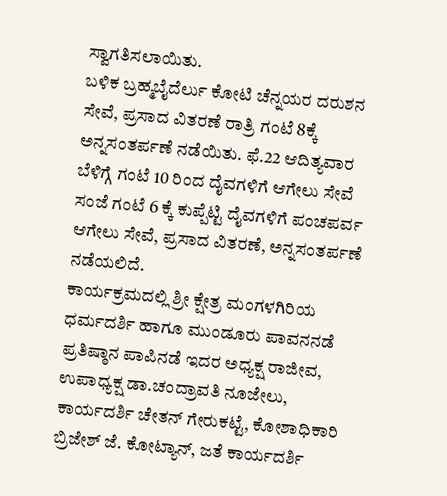ಸ್ವಾಗತಿಸಲಾಯಿತು.
ಬಳಿಕ ಬ್ರಹ್ಮಬೈದೆರ್ಲು ಕೋಟಿ ಚೆನ್ನಯರ ದರುಶನ ಸೇವೆ, ಪ್ರಸಾದ ವಿತರಣೆ ರಾತ್ರಿ ಗಂಟೆ 8ಕ್ಕೆ ಅನ್ನಸಂತರ್ಪಣೆ ನಡೆಯಿತು. ಫೆ.22 ಆದಿತ್ಯವಾರ ಬೆಳಿಗ್ಗೆ ಗಂಟೆ 10 ರಿಂದ ದೈವಗಳಿಗೆ ಆಗೇಲು ಸೇವೆ ಸಂಜೆ ಗಂಟೆ 6 ಕ್ಕೆ ಕುಪ್ಪೆಟ್ಟಿ ದೈವಗಳಿಗೆ ಪಂಚಪರ್ವ ಆಗೇಲು ಸೇವೆ, ಪ್ರಸಾದ ವಿತರಣೆ, ಅನ್ನಸಂತರ್ಪಣೆ ನಡೆಯಲಿದೆ.
ಕಾರ್ಯಕ್ರಮದಲ್ಲಿ ಶ್ರೀ ಕ್ಷೇತ್ರ ಮಂಗಳಗಿರಿಯ ಧರ್ಮದರ್ಶಿ ಹಾಗೂ ಮುಂಡೂರು ಪಾವನನಡೆ ಪ್ರತಿಷ್ಠಾನ ಪಾಪಿನಡೆ ಇದರ ಅಧ್ಯಕ್ಷ ರಾಜೀವ, ಉಪಾಧ್ಯಕ್ಷ ಡಾ.ಚಂದ್ರಾವತಿ ನೂಜೇಲು, ಕಾರ್ಯದರ್ಶಿ ಚೇತನ್ ಗೇರುಕಟ್ಟೆ, ಕೋಶಾಧಿಕಾರಿ ಬ್ರಿಜೇಶ್ ಜೆ. ಕೋಟ್ಯಾನ್, ಜತೆ ಕಾರ್ಯದರ್ಶಿ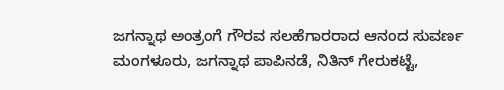ಜಗನ್ನಾಥ ಅಂತ್ರಂಗೆ ಗೌರವ ಸಲಹೆಗಾರರಾದ ಆನಂದ ಸುವರ್ಣ ಮಂಗಳೂರು, ಜಗನ್ನಾಥ ಪಾಪಿನಡೆ, ನಿತಿನ್ ಗೇರುಕಟ್ಟೆ,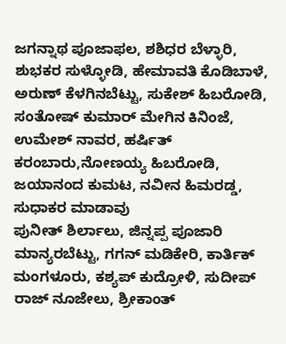ಜಗನ್ನಾಥ ಪೂಜಾಫಲ, ಶಶಿಧರ ಬೆಳ್ಳಾರಿ, ಶುಭಕರ ಸುಳ್ಳೋಡಿ, ಹೇಮಾವತಿ ಕೊಡಿಬಾಳೆ, ಅರುಣ್ ಕೆಳಗಿನಬೆಟ್ಟು, ಸುಕೇಶ್ ಹಿಬರೋಡಿ, ಸಂತೋಷ್ ಕುಮಾರ್ ಮೇಗಿನ ಕಿನಿಂಜೆ, ಉಮೇಶ್ ನಾವರ, ಹರ್ಷಿತ್ ಕರಂಬಾರು,ನೋಣಯ್ಯ ಹಿಬರೋಡಿ, ಜಯಾನಂದ ಕುಮಟ, ನವೀನ ಹಿಮರಡ್ಡ, ಸುಧಾಕರ ಮಾಡಾವು
ಪುನೀತ್ ಶಿರ್ಲಾಲು, ಜಿನ್ನಪ್ಪ ಪೂಜಾರಿ ಮಾನ್ಯರಬೆಟ್ಟು, ಗಗನ್ ಮಡಿಕೇರಿ, ಕಾರ್ತಿಕ್ ಮಂಗಳೂರು, ಕಶ್ಯಪ್ ಕುದ್ರೋಳಿ, ಸುದೀಪ್ ರಾಜ್ ನೂಜೇಲು, ಶ್ರೀಕಾಂತ್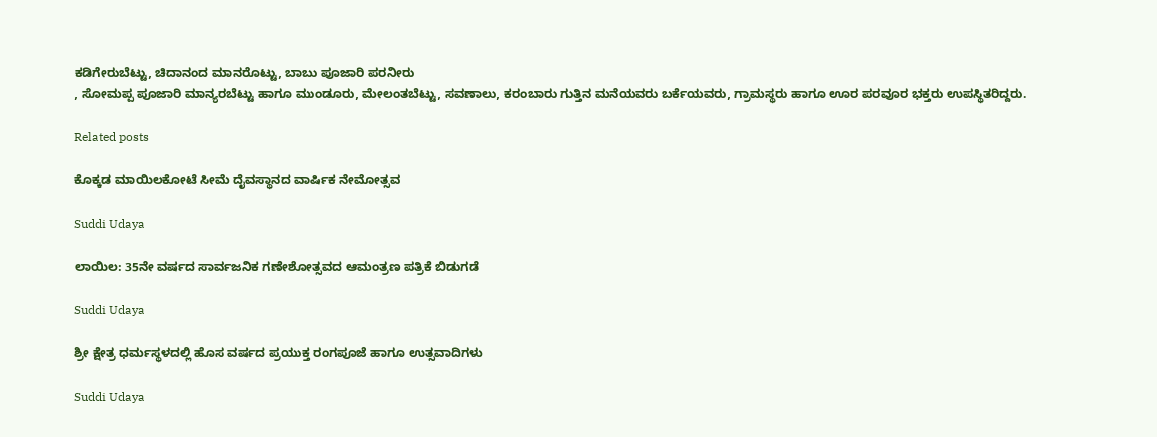ಕಡಿಗೇರುಬೆಟ್ಟು, ಚಿದಾನಂದ ಮಾನರೊಟ್ಟು, ಬಾಬು ಪೂಜಾರಿ ಪರನೀರು
, ಸೋಮಪ್ಪ ಪೂಜಾರಿ ಮಾನ್ಯರಬೆಟ್ಟು ಹಾಗೂ ಮುಂಡೂರು, ಮೇಲಂತಬೆಟ್ಟು, ಸವಣಾಲು, ಕರಂಬಾರು ಗುತ್ತಿನ ಮನೆಯವರು ಬರ್ಕೆಯವರು, ಗ್ರಾಮಸ್ಥರು ಹಾಗೂ ಊರ ಪರವೂರ ಭಕ್ತರು ಉಪಸ್ಥಿತರಿದ್ದರು.

Related posts

ಕೊಕ್ಕಡ ಮಾಯಿಲಕೋಟೆ ಸೀಮೆ ದೈವಸ್ಥಾನದ ವಾರ್ಷಿಕ ನೇಮೋತ್ಸವ

Suddi Udaya

ಲಾಯಿಲ: 35ನೇ ವರ್ಷದ ಸಾರ್ವಜನಿಕ ಗಣೇಶೋತ್ಸವದ ಆಮಂತ್ರಣ ಪತ್ರಿಕೆ ಬಿಡುಗಡೆ

Suddi Udaya

ಶ್ರೀ ಕ್ಷೇತ್ರ ಧರ್ಮಸ್ಥಳದಲ್ಲಿ ಹೊಸ ವರ್ಷದ ಪ್ರಯುಕ್ತ ರಂಗಪೂಜೆ ಹಾಗೂ ಉತ್ಸವಾದಿಗಳು

Suddi Udaya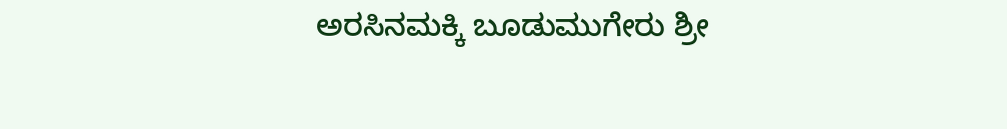ಅರಸಿನಮಕ್ಕಿ ಬೂಡುಮುಗೇರು ಶ್ರೀ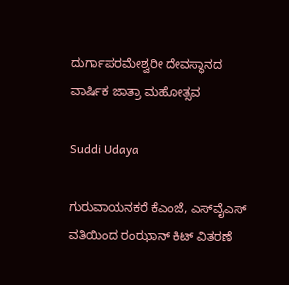ದುರ್ಗಾಪರಮೇಶ್ವರೀ ದೇವಸ್ಥಾನದ ವಾರ್ಷಿಕ ಜಾತ್ರಾ ಮಹೋತ್ಸವ

Suddi Udaya

ಗುರುವಾಯನಕರೆ ಕೆಎಂಜೆ, ಎಸ್‌ವೈ‌ಎಸ್ ವತಿಯಿಂದ ರಂಝಾನ್ ಕಿಟ್ ವಿತರಣೆ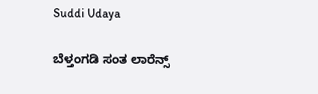Suddi Udaya

ಬೆಳ್ತಂಗಡಿ ಸಂತ ಲಾರೆನ್ಸ್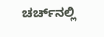ಚರ್ಚ್‌ನಲ್ಲಿ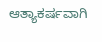ಆತ್ಯಾಕರ್ಷವಾಗಿ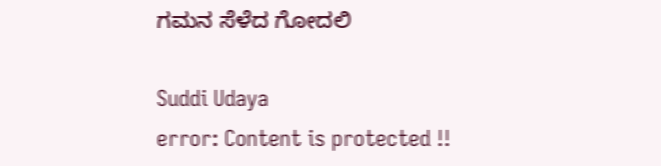ಗಮನ ಸೆಳೆದ ಗೋದಲಿ

Suddi Udaya
error: Content is protected !!